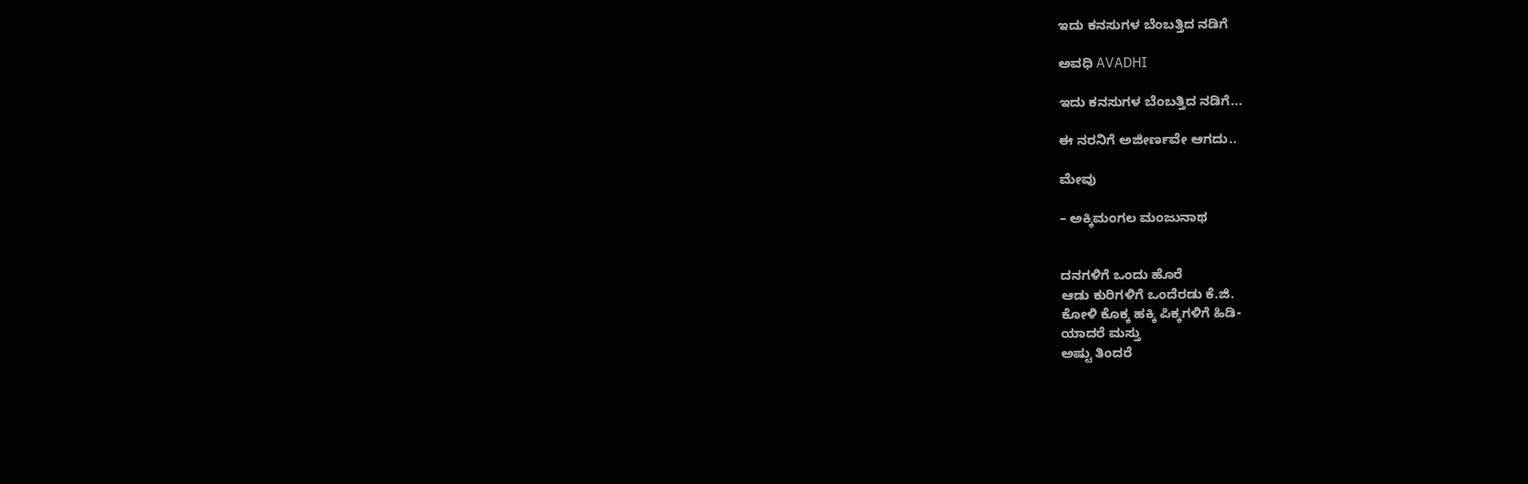ಇದು ಕನಸುಗಳ ಬೆಂಬತ್ತಿದ ನಡಿಗೆ‍

ಅವಧಿ AVADHI

ಇದು ಕನಸುಗಳ ಬೆಂಬತ್ತಿದ ನಡಿಗೆ...

ಈ ನರನಿಗೆ ಅಜೀರ್ಣವೇ ಆಗದು..

ಮೇವು

– ಅಕ್ಕಿಮಂಗಲ ಮಂಜುನಾಥ


ದನಗಳಿಗೆ ಒಂದು ಹೊರೆ
ಆಡು ಕುರಿಗಳಿಗೆ ಒಂದೆರಡು ಕೆ.ಜಿ.
ಕೋಳಿ ಕೊಕ್ಕ ಹಕ್ಕಿ ಪಿಕ್ಕಗಳಿಗೆ ಹಿಡಿ-
ಯಾದರೆ ಮಸ್ತು
ಅಷ್ಟು ತಿಂದರೆ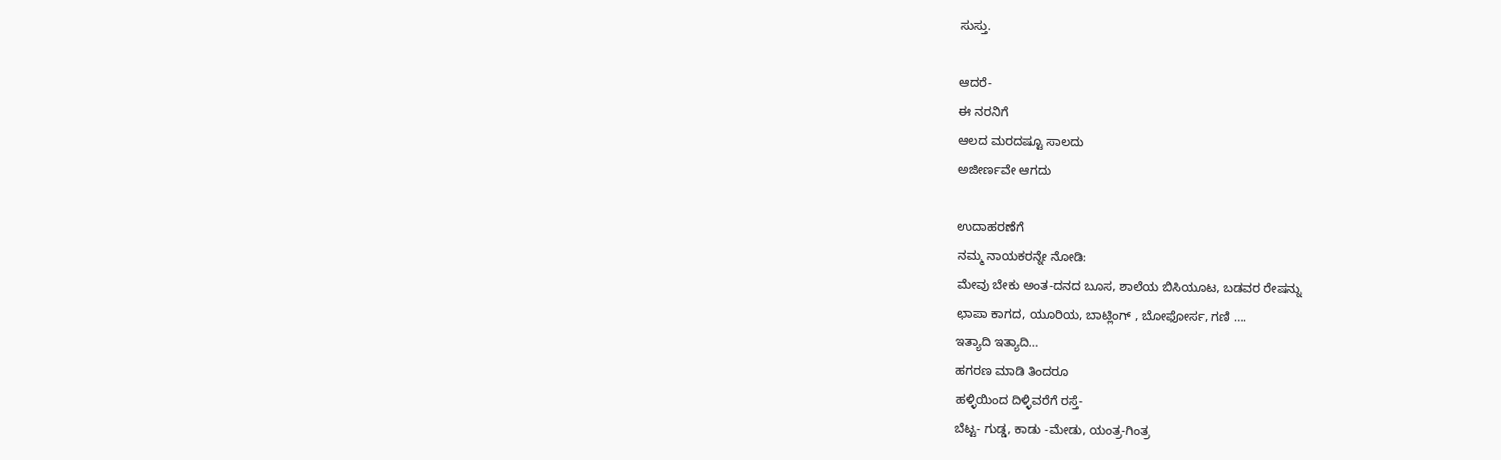ಸುಸ್ತು.

ಆದರೆ-
ಈ ನರನಿಗೆ
ಆಲದ ಮರದಷ್ಟೂ ಸಾಲದು
ಅಜೀರ್ಣವೇ ಆಗದು

ಉದಾಹರಣೆಗೆ
ನಮ್ಮ ನಾಯಕರನ್ನೇ ನೋಡಿ:
ಮೇವು ಬೇಕು ಅಂತ-ದನದ ಬೂಸ, ಶಾಲೆಯ ಬಿಸಿಯೂಟ, ಬಡವರ ರೇಷನ್ನು
ಛಾಪಾ ಕಾಗದ, ಯೂರಿಯ, ಬಾಟ್ಲಿಂಗ್ , ಬೋಫೋರ್ಸ, ಗಣಿ ….
ಇತ್ಯಾದಿ ಇತ್ಯಾದಿ…
ಹಗರಣ ಮಾಡಿ ತಿಂದರೂ
ಹಳ್ಳಿಯಿಂದ ದಿಳ್ಳಿವರೆಗೆ ರಸ್ತೆ-
ಬೆಟ್ಟ- ಗುಡ್ಡ, ಕಾಡು -ಮೇಡು, ಯಂತ್ರ-ಗಿಂತ್ರ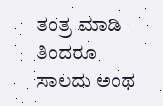ತಂತ್ರ ಮಾಡಿ ತಿಂದರೂ
ಸಾಲದು ಅಂಥ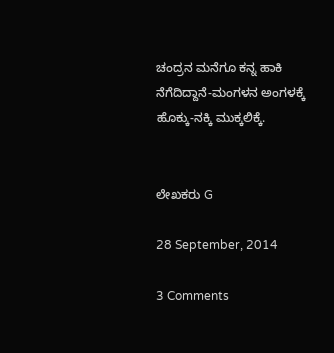ಚಂದ್ರನ ಮನೆಗೂ ಕನ್ನ ಹಾಕಿ
ನೆಗೆದಿದ್ದಾನೆ-ಮಂಗಳನ ಅಂಗಳಕ್ಕೆ
ಹೊಕ್ಕು-ನಕ್ಕಿ ಮುಕ್ಕಲಿಕ್ಕೆ.


ಲೇಖಕರು G

28 September, 2014

3 Comments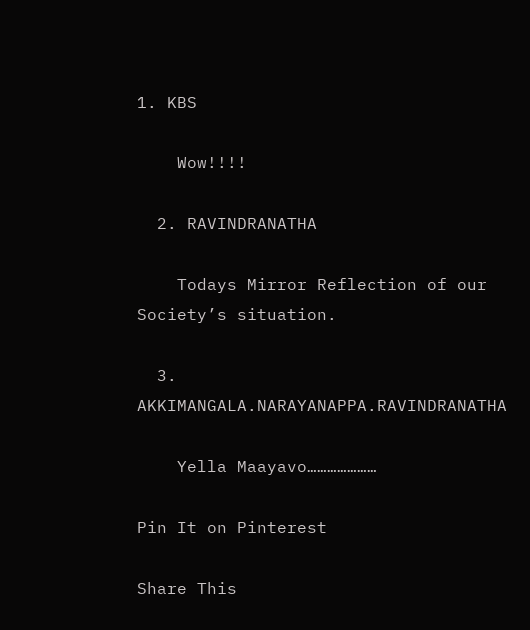1. KBS

    Wow!!!!

  2. RAVINDRANATHA

    Todays Mirror Reflection of our Society’s situation.

  3. AKKIMANGALA.NARAYANAPPA.RAVINDRANATHA

    Yella Maayavo…………………

Pin It on Pinterest

Share This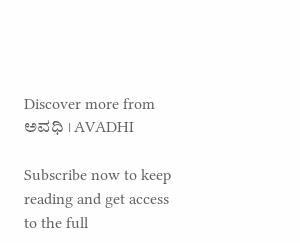Discover more from ಅವಧಿ । AVADHI

Subscribe now to keep reading and get access to the full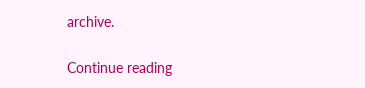archive.

Continue reading